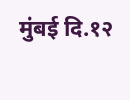मुंबई दि.१२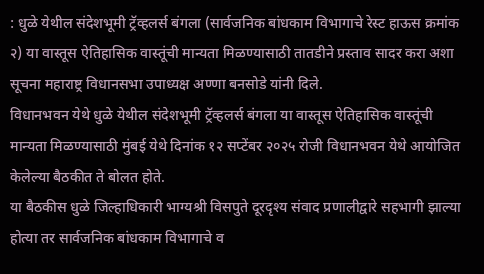: धुळे येथील संदेशभूमी ट्रॅव्हलर्स बंगला (सार्वजनिक बांधकाम विभागाचे रेस्ट हाऊस क्रमांक २) या वास्तूस ऐतिहासिक वास्तूंची मान्यता मिळण्यासाठी तातडीने प्रस्ताव सादर करा अशा सूचना महाराष्ट्र विधानसभा उपाध्यक्ष अण्णा बनसोडे यांनी दिले.
विधानभवन येथे धुळे येथील संदेशभूमी ट्रॅव्हलर्स बंगला या वास्तूस ऐतिहासिक वास्तूंची मान्यता मिळण्यासाठी मुंबई येथे दिनांक १२ सप्टेंबर २०२५ रोजी विधानभवन येथे आयोजित केलेल्या बैठकीत ते बोलत होते.
या बैठकीस धुळे जिल्हाधिकारी भाग्यश्री विसपुते दूरदृश्य संवाद प्रणालीद्वारे सहभागी झाल्या होत्या तर सार्वजनिक बांधकाम विभागाचे व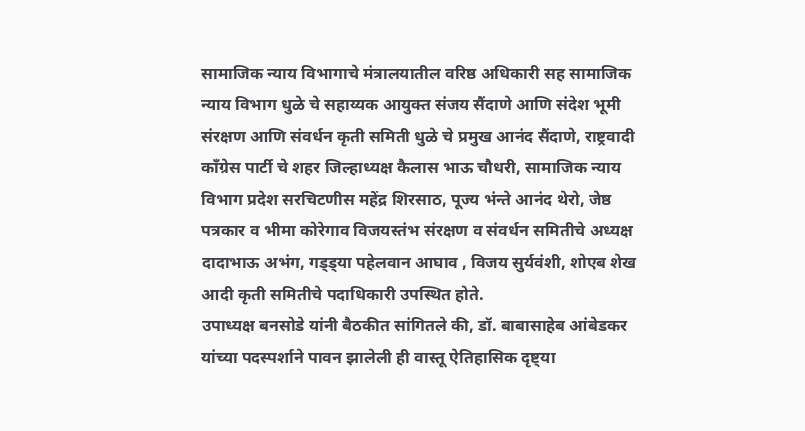सामाजिक न्याय विभागाचे मंत्रालयातील वरिष्ठ अधिकारी सह सामाजिक न्याय विभाग धुळे चे सहाय्यक आयुक्त संजय सैंदाणे आणि संदेश भूमी संरक्षण आणि संवर्धन कृती समिती धुळे चे प्रमुख आनंद सैंदाणे, राष्ट्रवादी काँग्रेस पार्टी चे शहर जिल्हाध्यक्ष कैलास भाऊ चौधरी, सामाजिक न्याय विभाग प्रदेश सरचिटणीस महेंद्र शिरसाठ, पूज्य भंन्ते आनंद थेरो, जेष्ठ पत्रकार व भीमा कोरेगाव विजयस्तंभ संरक्षण व संवर्धन समितीचे अध्यक्ष दादाभाऊ अभंग, गड्ड्या पहेलवान आघाव , विजय सुर्यवंशी, शोएब शेख आदी कृती समितीचे पदाधिकारी उपस्थित होते.
उपाध्यक्ष बनसोडे यांनी बैठकीत सांगितले की, डॉ. बाबासाहेब आंबेडकर यांच्या पदस्पर्शाने पावन झालेली ही वास्तू ऐतिहासिक दृष्ट्या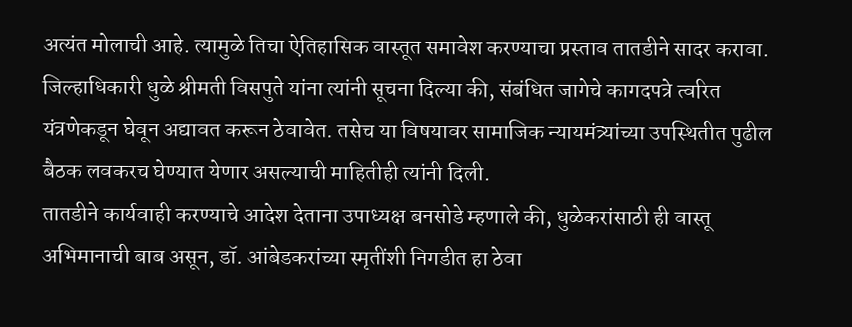अत्यंत मोलाची आहे. त्यामुळे तिचा ऐतिहासिक वास्तूत समावेश करण्याचा प्रस्ताव तातडीने सादर करावा.
जिल्हाधिकारी धुळे श्रीमती विसपुते यांना त्यांनी सूचना दिल्या की, संबंधित जागेचे कागदपत्रे त्वरित यंत्रणेकडून घेवून अद्यावत करून ठेवावेत. तसेच या विषयावर सामाजिक न्यायमंत्र्यांच्या उपस्थितीत पुढील बैठक लवकरच घेण्यात येणार असल्याची माहितीही त्यांनी दिली.
तातडीने कार्यवाही करण्याचे आदेश देताना उपाध्यक्ष बनसोडे म्हणाले की, धुळेकरांसाठी ही वास्तू अभिमानाची बाब असून, डॉ. आंबेडकरांच्या स्मृतींशी निगडीत हा ठेवा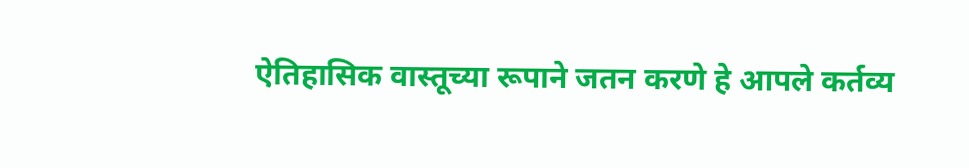ऐतिहासिक वास्तूच्या रूपाने जतन करणे हे आपले कर्तव्य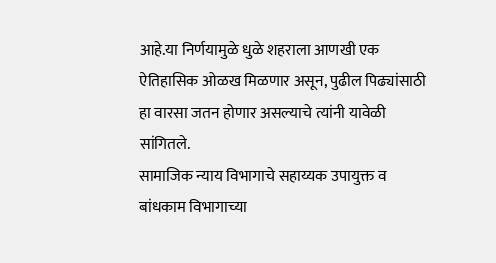आहे.या निर्णयामुळे धुळे शहराला आणखी एक ऐतिहासिक ओळख मिळणार असून, पुढील पिढ्यांसाठी हा वारसा जतन होणार असल्याचे त्यांनी यावेळी सांगितले.
सामाजिक न्याय विभागाचे सहाय्यक उपायुक्त व बांधकाम विभागाच्या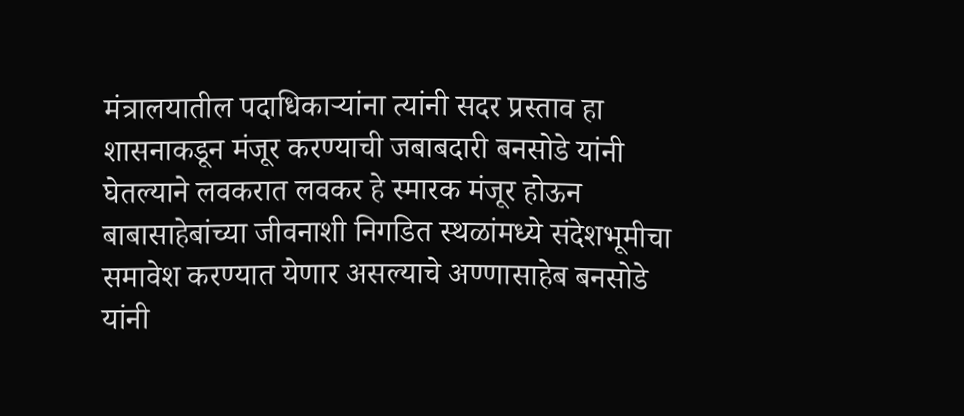मंत्रालयातील पदाधिकाऱ्यांना त्यांनी सदर प्रस्ताव हा शासनाकडून मंजूर करण्याची जबाबदारी बनसोडे यांनी घेतल्याने लवकरात लवकर हे स्मारक मंजूर होऊन बाबासाहेबांच्या जीवनाशी निगडित स्थळांमध्ये संदेशभूमीचा समावेश करण्यात येणार असल्याचे अण्णासाहेब बनसोडे यांनी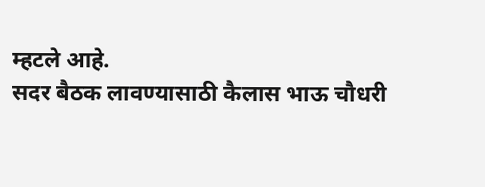म्हटले आहे.
सदर बैठक लावण्यासाठी कैलास भाऊ चौधरी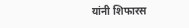यांनी शिफारस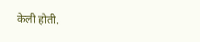केली होती.